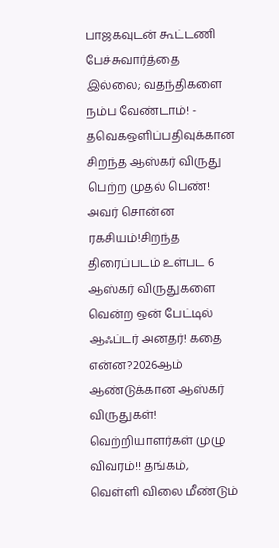பாஜகவுடன் கூட்டணி பேச்சுவார்த்தை இல்லை; வதந்திகளை நம்ப வேண்டாம்! - தவெகஒளிப்பதிவுக்கான சிறந்த ஆஸ்கர் விருது பெற்ற முதல் பெண்! அவர் சொன்ன ரகசியம்!சிறந்த திரைப்படம் உள்பட 6 ஆஸ்கர் விருதுகளை வென்ற ஒன் பேட்டில் ஆஃப்டர் அனதர்! கதை என்ன?2026ஆம் ஆண்டுக்கான ஆஸ்கர் விருதுகள்! வெற்றியாளர்கள் முழு விவரம்!! தங்கம், வெள்ளி விலை மீண்டும்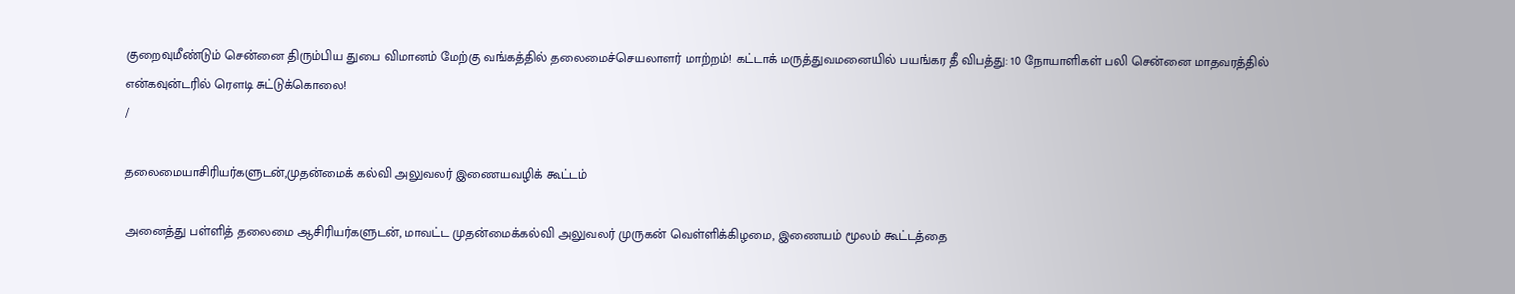குறைவுமீண்டும் சென்னை திரும்பிய துபை விமானம் மேற்கு வங்கத்தில் தலைமைச்செயலாளர் மாற்றம்! கட்டாக் மருத்துவமனையில் பயங்கர தீ விபத்து: 10 நோயாளிகள் பலி சென்னை மாதவரத்தில் என்கவுன்டரில் ரௌடி சுட்டுக்கொலை!
/

தலைமையாசிரியர்களுடன்,முதன்மைக் கல்வி அலுவலர் இணையவழிக் கூட்டம்

அனைத்து பள்ளித் தலைமை ஆசிரியர்களுடன், மாவட்ட முதன்மைக்கல்வி அலுவலர் முருகன் வெள்ளிக்கிழமை, இணையம் மூலம் கூட்டத்தை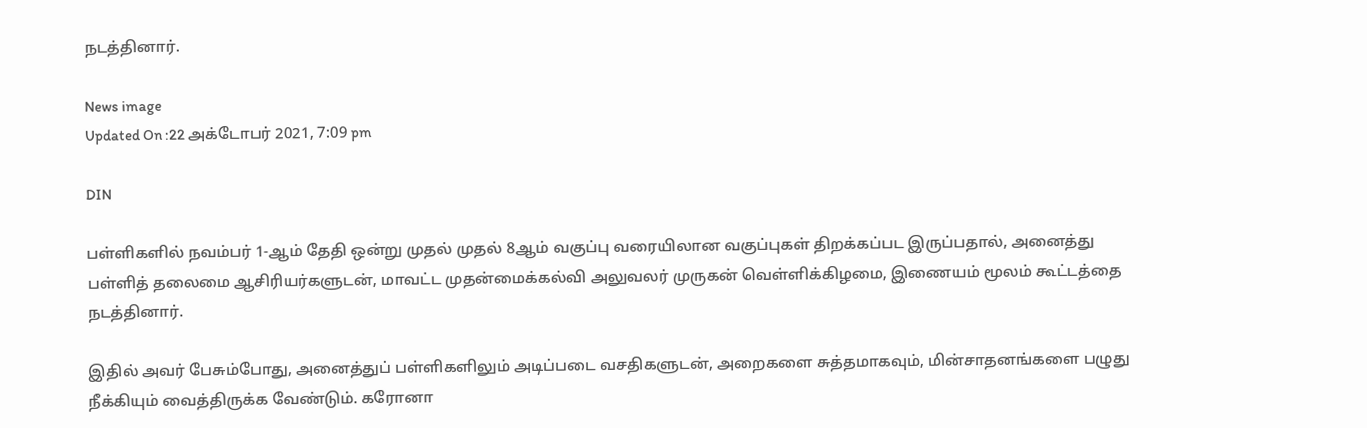நடத்தினார்.

News image
Updated On :22 அக்டோபர் 2021, 7:09 pm

DIN

பள்ளிகளில் நவம்பர் 1-ஆம் தேதி ஒன்று முதல் முதல் 8ஆம் வகுப்பு வரையிலான வகுப்புகள் திறக்கப்பட இருப்பதால், அனைத்து பள்ளித் தலைமை ஆசிரியர்களுடன், மாவட்ட முதன்மைக்கல்வி அலுவலர் முருகன் வெள்ளிக்கிழமை, இணையம் மூலம் கூட்டத்தை நடத்தினார்.

இதில் அவர் பேசும்போது, அனைத்துப் பள்ளிகளிலும் அடிப்படை வசதிகளுடன், அறைகளை சுத்தமாகவும், மின்சாதனங்களை பழுது நீக்கியும் வைத்திருக்க வேண்டும். கரோனா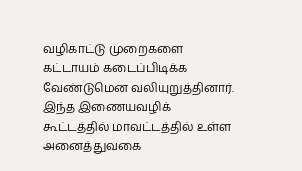வழிகாட்டு முறைகளை கட்டாயம் கடைப்பிடிக்க வேண்டுமென வலியுறுத்தினார். இந்த இணையவழிக் கூட்டத்தில் மாவட்டத்தில் உள்ள அனைத்துவகை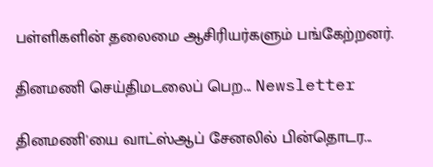பள்ளிகளின் தலைமை ஆசிரியர்களும் பங்கேற்றனர்.

தினமணி செய்திமடலைப் பெற... Newsletter

தினமணி'யை வாட்ஸ்ஆப் சேனலில் பின்தொடர...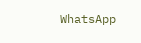WhatsApp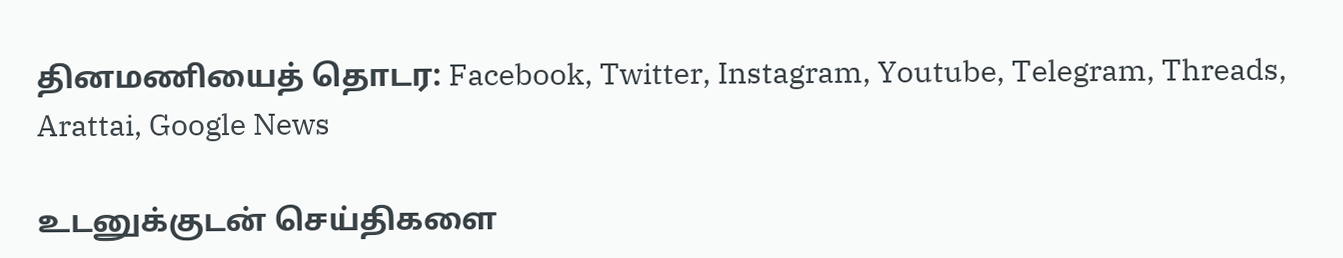தினமணியைத் தொடர: Facebook, Twitter, Instagram, Youtube, Telegram, Threads, Arattai, Google News

உடனுக்குடன் செய்திகளை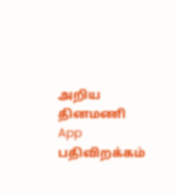அறிய தினமணி App பதிவிறக்கம்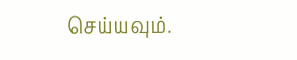செய்யவும்.